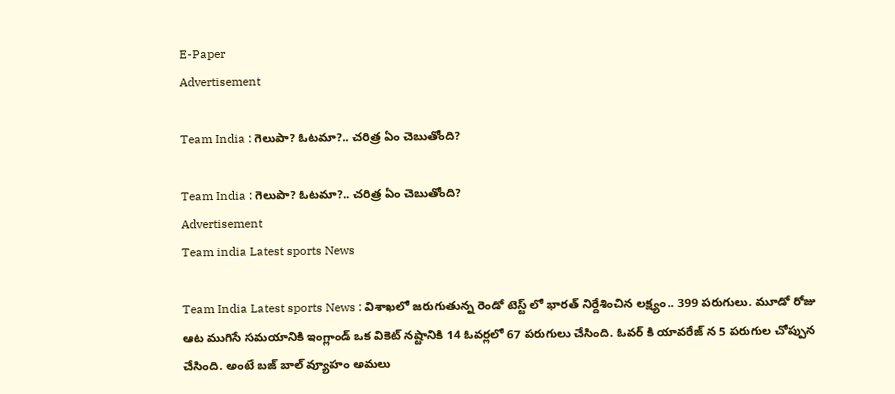E-Paper
Advertisement

Team India : గెలుపా? ఓటమా?.. చరిత్ర ఏం చెబుతోంది?

Team India : గెలుపా? ఓటమా?.. చరిత్ర ఏం చెబుతోంది?
Advertisement
Team india Latest sports News

Team India Latest sports News : విశాఖలో జరుగుతున్న రెండో టెస్ట్ లో భారత్ నిర్దేశించిన లక్ష్యం.. 399 పరుగులు. మూడో రోజు ఆట ముగిసే సమయానికి ఇంగ్లాండ్ ఒక వికెట్ నష్టానికి 14 ఓవర్లలో 67 పరుగులు చేసింది. ఓవర్ కి యావరేజ్ న 5 పరుగుల చోప్పున చేసింది. అంటే బజ్ బాల్ వ్యూహం అమలు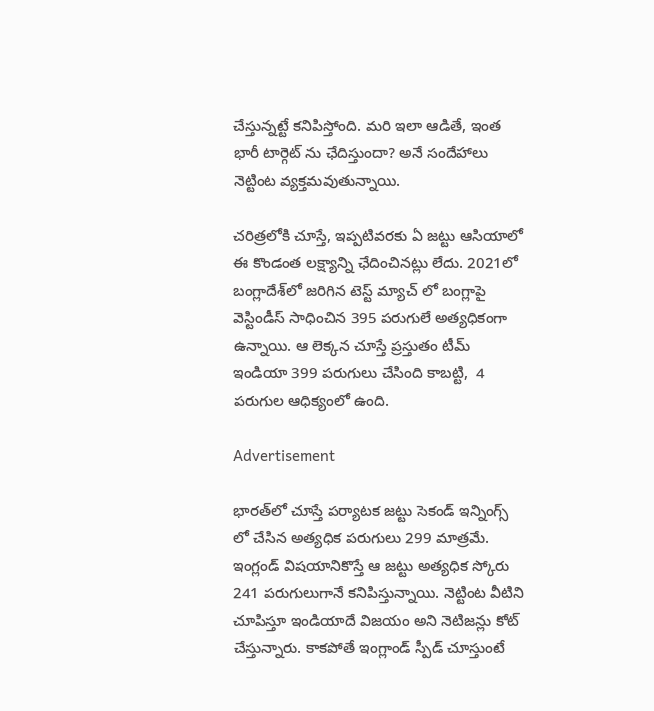చేస్తున్నట్టే కనిపిస్తోంది. మరి ఇలా ఆడితే, ఇంత భారీ టార్గెట్ ను ఛేదిస్తుందా? అనే సందేహాలు నెట్టింట వ్యక్తమవుతున్నాయి.

చరిత్రలోకి చూస్తే, ఇప్పటివరకు ఏ జట్టు ఆసియాలో ఈ కొండంత లక్ష్యాన్ని ఛేదించినట్లు లేదు. 2021లో బంగ్లాదేశ్‌లో జరిగిన టెస్ట్ మ్యాచ్ లో బంగ్లాపై వెస్టిండీస్ సాధించిన 395 పరుగులే అత్యధికంగా ఉన్నాయి. ఆ లెక్కన చూస్తే ప్రస్తుతం టీమ్ ఇండియా 399 పరుగులు చేసింది కాబట్టి,  4 పరుగుల ఆధిక్యంలో ఉంది.

Advertisement

భారత్‌లో చూస్తే పర్యాటక జట్టు సెకండ్ ఇన్నింగ్స్ లో చేసిన అత్యధిక పరుగులు 299 మాత్రమే. ఇంగ్లండ్ విషయానికొస్తే ఆ జట్టు అత్యధిక స్కోరు 241 పరుగులుగానే కనిపిస్తున్నాయి. నెట్టింట వీటిని చూపిస్తూ ఇండియాదే విజయం అని నెటిజన్లు కోట్ చేస్తున్నారు. కాకపోతే ఇంగ్లాండ్ స్పీడ్ చూస్తుంటే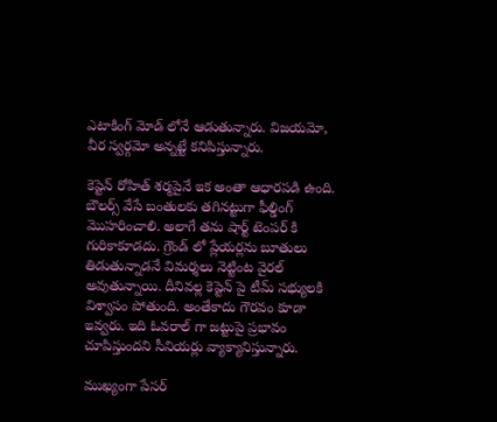ఎటాకింగ్ మోడ్ లోనే ఆడుతున్నారు. విజయమో, వీర స్వర్గమో అన్నట్టే కనిపిస్తున్నారు.

కెప్టెన్ రోహిత్ శర్మపైనే ఇక అంతా ఆధారపడి ఉంది. బౌలర్స్ వేసే బంతులకు తగినట్టుగా ఫీల్డింగ్ మొహరించాలి. అలాగే తను షార్ట్ టెంపర్ కి గురికాకూడదు. గ్రౌండ్ లో ప్లేయర్లను బూతులు తిడుతున్నాడనే విమర్శలు నెట్టింట వైరల్ అవుతున్నాయి. దీనివల్ల కెప్టెన్ పై టీమ్ సభ్యులకి విశ్వాసం పోతుంది. అంతేకాదు గౌరవం కూడా ఇవ్వరు. ఇది ఓవరాల్ గా జట్టుపై ప్రభావం చూపిస్తుందని సీనియర్లు వ్యాక్యానిస్తున్నారు.

ముఖ్యంగా పేసర్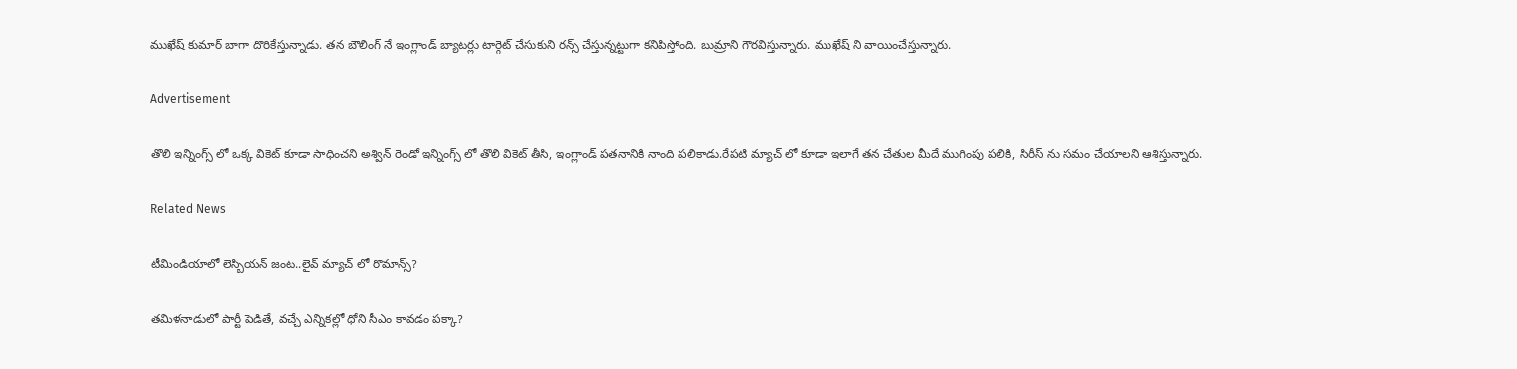ముఖేష్ కుమార్ బాగా దొరికేస్తున్నాడు. తన బౌలింగ్ నే ఇంగ్లాండ్ బ్యాటర్లు టార్గెట్ చేసుకుని రన్స్ చేస్తున్నట్టుగా కనిపిస్తోంది. బుమ్రాని గౌరవిస్తున్నారు. ముఖేష్ ని వాయించేస్తున్నారు.

Advertisement

తొలి ఇన్నింగ్స్ లో ఒక్క వికెట్ కూడా సాధించని అశ్విన్ రెండో ఇన్నింగ్స్ లో తొలి వికెట్ తీసి, ఇంగ్లాండ్ పతనానికి నాంది పలికాడు.రేపటి మ్యాచ్ లో కూడా ఇలాగే తన చేతుల మీదే ముగింపు పలికి, సిరీస్ ను సమం చేయాలని ఆశిస్తున్నారు.

Related News

టీమిండియాలో లెస్బియన్ జంట..లైవ్ మ్యాచ్ లో రొమాన్స్?

తమిళనాడులో పార్టీ పెడితే, వచ్చే ఎన్నికల్లో ధోని సీఎం కావడం పక్కా?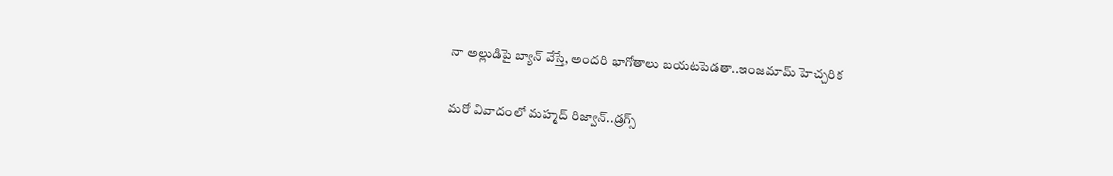నా అల్లుడిపై బ్యాన్ వేస్తే, అంద‌రి భాగోతాలు బ‌య‌ట‌పెడ‌తా..ఇంజ‌మామ్ హెచ్చ‌రిక‌

మ‌రో వివాదంలో మ‌హ్మ‌ద్ రిజ్వాన్..డ్ర‌గ్స్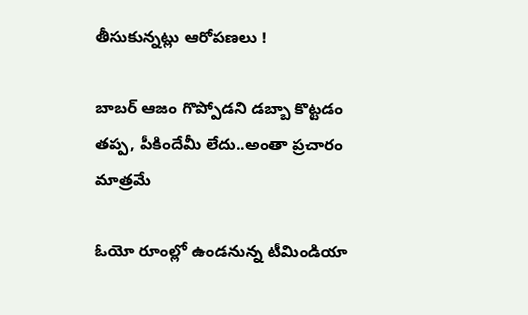తీసుకున్న‌ట్లు ఆరోప‌ణ‌లు !

బాబ‌ర్ ఆజం గొప్పోడని డ‌బ్బా కొట్ట‌డం త‌ప్ప‌, పీకిందేమీ లేదు..అంతా ప్ర‌చారం మాత్ర‌మే

ఓయో రూంల్లో ఉండ‌నున్న టీమిండియా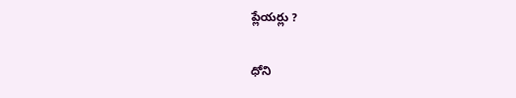ప్లేయ‌ర్లు ?

ధోని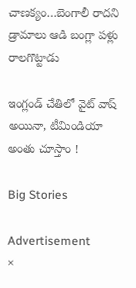చాణ‌క్యం…బెంగాలీ రాద‌ని డ్రామాలు ఆడి బంగ్లా ప‌ళ్లు రాలగొట్టాడు

ఇంగ్లండ్ చేతిలో వైట్ వాష్ అయినా, టీమిండియా అంతు చూస్తాం !

Big Stories

Advertisement
×